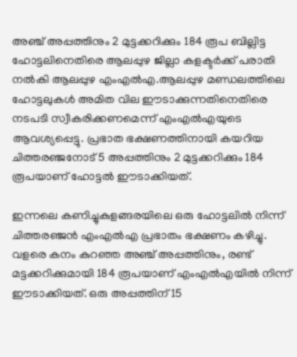അഞ്ച് അപ്പത്തിനും 2 മുട്ടക്കറിക്കും 184 രൂപ ബില്ലിട്ട ഹോട്ടലിനെതിരെ ആലപ്പുഴ ജില്ലാ കളക്ടർക്ക് പരാതി നല്‍കി ആലപ്പുഴ എംഎല്‍എ.ആലപ്പുഴ മണ്ഡലത്തിലെ ഹോട്ടലുകൾ അമിത വില ഈടാക്കുന്നതിനെതിരെ നടപടി സ്വീകരിക്കണമെന്ന് എംഎൽഎയുടെ ആവശ്യപ്പെട്ടു. പ്രഭാത ഭക്ഷണത്തിനായി കയറിയ ചിത്തരഞ്ജനോട് 5 അപ്പത്തിനും 2 മുട്ടക്കറിക്കും 184 രൂപയാണ് ഹോട്ടൽ ഈടാക്കിയത്.

ഇന്നലെ കണിച്ചുകുളങ്ങരയിലെ ഒരു ഹോട്ടലിൽ നിന്ന് ചിത്തരഞ്ജൻ എംഎൽഎ പ്രഭാതം ഭക്ഷണം കഴിച്ചു. വളരെ കനം കുറഞ്ഞ അഞ്ച് അപ്പത്തിനും, രണ്ട് മട്ടക്കറിക്കുമായി 184 രൂപയാണ് എംഎൽഎയിൽ നിന്ന് ഈടാക്കിയത്. ഒരു അപ്പത്തിന് 15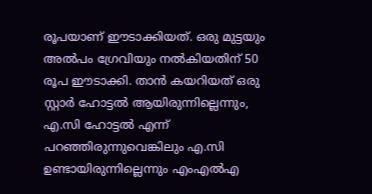രൂപയാണ് ഈടാക്കിയത്. ഒരു മുട്ടയും അൽപം ഗ്രേവിയും നൽകിയതിന് 50 രൂപ ഈടാക്കി. താൻ കയറിയത് ഒരു സ്റ്റാർ ഹോട്ടൽ ആയിരുന്നില്ലെന്നും, എ.സി ഹോട്ടൽ എന്ന് പറഞ്ഞിരുന്നുവെങ്കിലും എ.സി ഉണ്ടായിരുന്നില്ലെന്നും എംഎൽഎ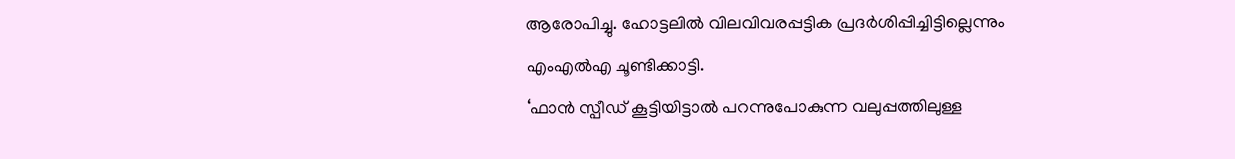ആരോപിച്ചു. ഹോട്ടലിൽ വിലവിവരപ്പട്ടിക പ്രദർശിപ്പിച്ചിട്ടില്ലെന്നും എംഎൽഎ ചൂണ്ടിക്കാട്ടി.
‘ഫാൻ സ്പീഡ് കൂട്ടിയിട്ടാൽ പറന്നുപോകുന്ന വലുപ്പത്തിലുള്ള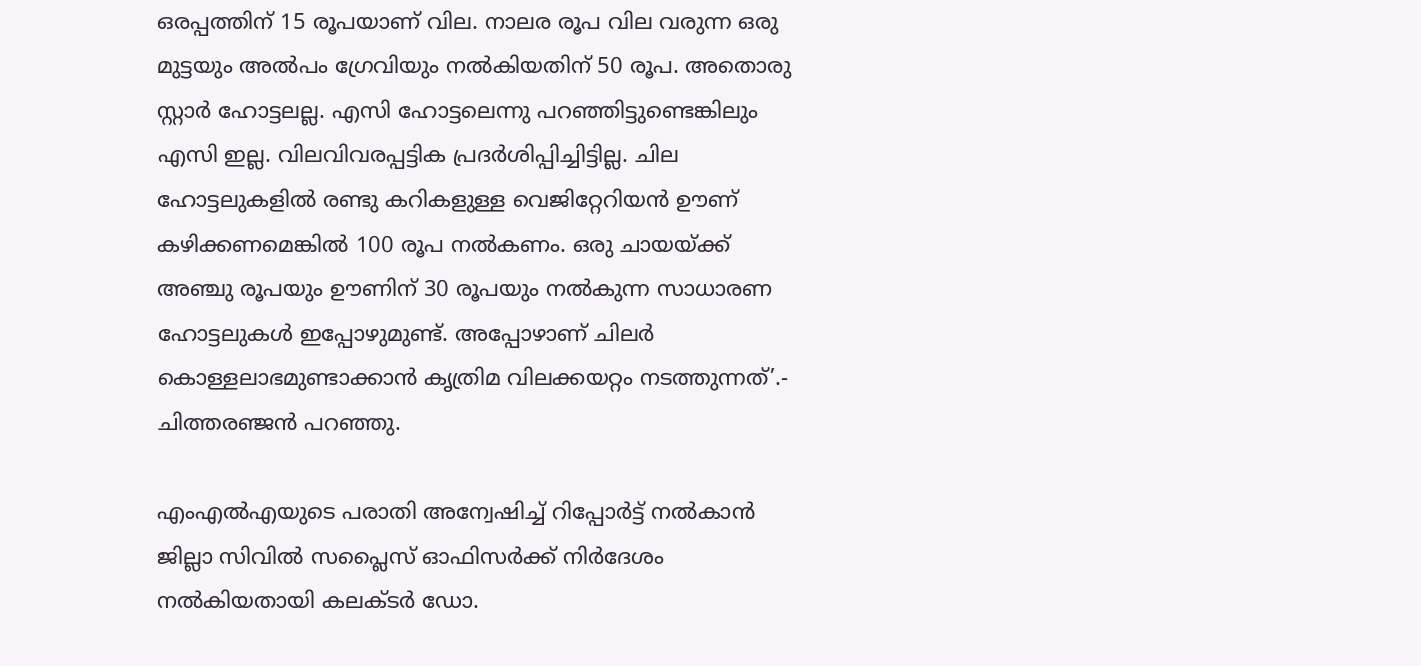ഒരപ്പത്തിന് 15 രൂപയാണ് വില. നാലര രൂപ വില വരുന്ന ഒരു മുട്ടയും അൽപം ഗ്രേവിയും നൽകിയതിന് 50 രൂപ. അതൊരു സ്റ്റാർ ഹോട്ടലല്ല. എസി ഹോട്ടലെന്നു പറഞ്ഞിട്ടുണ്ടെങ്കിലും എസി ഇല്ല. വിലവിവരപ്പട്ടിക പ്രദർശിപ്പിച്ചിട്ടില്ല. ചില ഹോട്ടലുകളിൽ രണ്ടു കറികളുള്ള വെജിറ്റേറിയൻ ഊണ് കഴിക്കണമെങ്കിൽ 100 രൂപ നൽകണം. ഒരു ചായയ്ക്ക് അഞ്ചു രൂപയും ഊണിന് 30 രൂപയും നൽകുന്ന സാധാരണ ഹോട്ടലുകൾ ഇപ്പോഴുമുണ്ട്. അപ്പോഴാണ് ചിലർ കൊള്ളലാഭമുണ്ടാക്കാൻ കൃത്രിമ വിലക്കയറ്റം നടത്തുന്നത്’.- ചിത്തരഞ്ജൻ പറഞ്ഞു.

എംഎൽഎയുടെ പരാതി അന്വേഷിച്ച് റിപ്പോർട്ട് നൽകാൻ ജില്ലാ സിവിൽ സപ്ലൈസ് ഓഫിസർക്ക് നിർദേശം നൽകിയതായി കലക്ടർ ഡോ.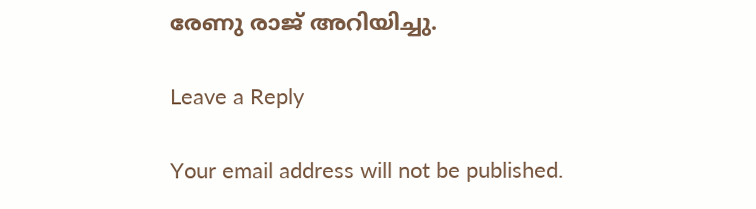രേണു രാജ് അറിയിച്ചു.

Leave a Reply

Your email address will not be published.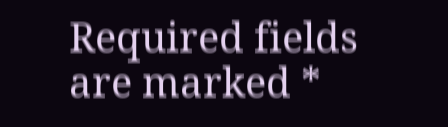Required fields are marked *